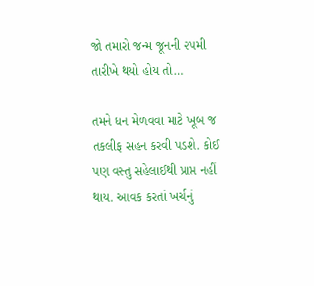જો તમારો જન્મ જૂનની ૨૫મી તારીખે થયો હોય તો…

તમને ધન મેળવવા માટે ખૂબ જ તકલીફ સહન કરવી પડશે. કોઈ પણ વસ્તુ સહેલાઈથી પ્રાપ્ત નહીં થાય. આવક કરતાં ખર્ચનું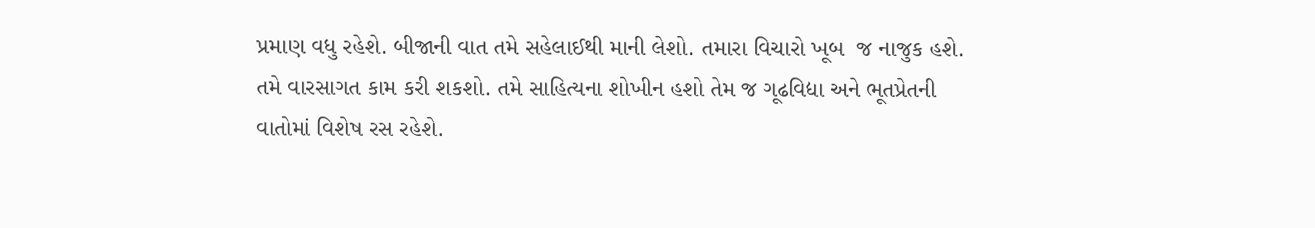પ્રમાણ વધુ રહેશે. બીજાની વાત તમે સહેલાઈથી માની લેશો. તમારા વિચારો ખૂબ  જ નાજુક હશે. તમે વારસાગત કામ કરી શકશો. તમે સાહિત્યના શોખીન હશો તેમ જ ગૂઢવિદ્યા અને ભૂતપ્રેતની વાતોમાં વિશેષ રસ રહેશે.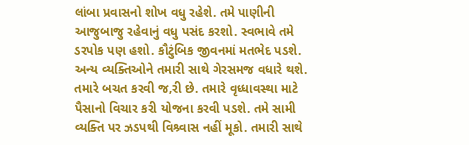લાંબા પ્રવાસનો શોખ વધુ રહેશે. તમે પાણીની આજુબાજુ રહેવાનું વધુ પસંદ કરશો. સ્વભાવે તમે ડરપોક પણ હશો. કૌટુંબિક જીવનમાં મતભેદ પડશે. અન્ય વ્યક્તિઓને તમારી સાથે ગેરસમજ વધારે થશે. તમારે બચત કરવી જ‚રી છે. તમારે વૃધ્ધાવસ્થા માટે પૈસાનો વિચાર કરી યોજના કરવી પડશે. તમે સામી વ્યક્તિ પર ઝડપથી વિશ્ર્વાસ નહીં મૂકો. તમારી સાથે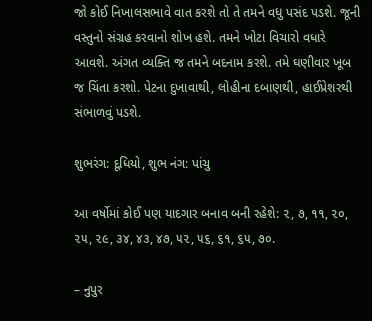જો કોઈ નિખાલસભાવે વાત કરશે તો તે તમને વધુ પસંદ પડશે. જૂની વસ્તુનો સંગ્રહ કરવાનો શોખ હશે. તમને ખોટા વિચારો વધારે આવશે. અંગત વ્યક્તિ જ તમને બદનામ કરશે. તમે ઘણીવાર ખૂબ જ ચિંતા કરશો. પેટના દુખાવાથી, લોહીના દબાણથી, હાઈપ્રેશરથી સંભાળવું પડશે.

શુભરંગ: દૂધિયો, શુભ નંગ: પાંચુ

આ વર્ષોમાં કોઈ પણ યાદગાર બનાવ બની રહેશે: ૨, ૭, ૧૧, ૨૦, ૨૫, ૨૯, ૩૪, ૪૩, ૪૭, ૫૨, ૫૬, ૬૧, ૬૫, ૭૦.

– નુપુર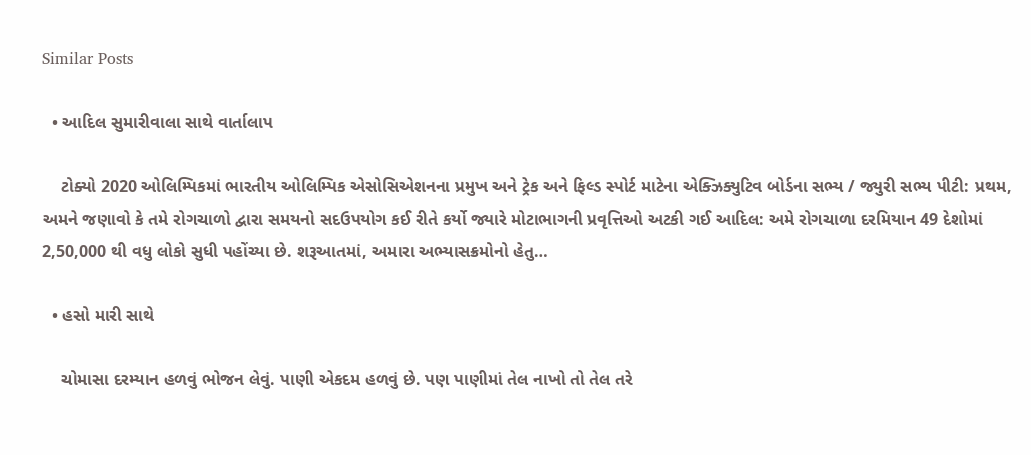Similar Posts

  • આદિલ સુમારીવાલા સાથે વાર્તાલાપ

    ટોક્યો 2020 ઓલિમ્પિકમાં ભારતીય ઓલિમ્પિક એસોસિએશનના પ્રમુખ અને ટ્રેક અને ફિલ્ડ સ્પોર્ટ માટેના એક્ઝિક્યુટિવ બોર્ડના સભ્ય / જ્યુરી સભ્ય પીટી: પ્રથમ, અમને જણાવો કે તમે રોગચાળો દ્વારા સમયનો સદઉપયોગ કઈ રીતે કર્યો જ્યારે મોટાભાગની પ્રવૃત્તિઓ અટકી ગઈ આદિલ: અમે રોગચાળા દરમિયાન 49 દેશોમાં 2,50,000 થી વધુ લોકો સુધી પહોંચ્યા છે. શરૂઆતમાં, અમારા અભ્યાસક્રમોનો હેતુ…

  • હસો મારી સાથે

    ચોમાસા દરમ્યાન હળવું ભોજન લેવું. પાણી એકદમ હળવું છે. પણ પાણીમાં તેલ નાખો તો તેલ તરે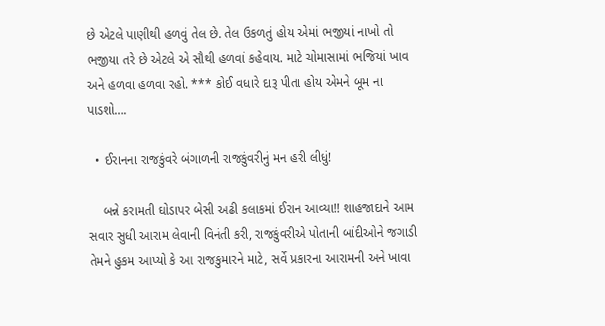છે એટલે પાણીથી હળવું તેલ છે. તેલ ઉકળતું હોય એમાં ભજીયાં નાખો તો ભજીયા તરે છે એટલે એ સૌથી હળવાં કહેવાય. માટે ચોમાસામાં ભજિયાં ખાવ અને હળવા હળવા રહો. *** કોઈ વધારે દારૂ પીતા હોય એમને બૂમ ના પાડશો….

  • ઈરાનના રાજકુંવરે બંગાળની રાજકુંવરીનું મન હરી લીધું!

    બન્ને કરામતી ઘોડાપર બેસી અઢી કલાકમાં ઈરાન આવ્યા!! શાહજાદાને આમ સવાર સુધી આરામ લેવાની વિનંતી કરી, રાજકુંવરીએ પોતાની બાંદીઓને જગાડી તેમને હુકમ આપ્યો કે આ રાજકુમારને માટે, સર્વે પ્રકારના આરામની અને ખાવા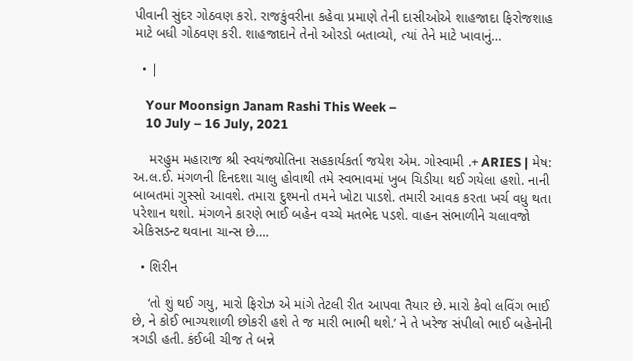પીવાની સુંદર ગોઠવણ કરો. રાજકુંવરીના કહેવા પ્રમાણે તેની દાસીઓએ શાહજાદા ફિરોજશાહ માટે બધી ગોઠવણ કરી. શાહજાદાને તેનો ઓરડો બતાવ્યો, ત્યાં તેને માટે ખાવાનું…

  • |

    Your Moonsign Janam Rashi This Week –
    10 July – 16 July, 2021

    મરહુમ મહારાજ શ્રી સ્વયંજ્યોતિના સહકાર્યકર્તા જયેશ એમ. ગોસ્વામી .+ ARIES | મેષ: અ.લ.ઈ. મંગળની દિનદશા ચાલુ હોવાથી તમે સ્વભાવમાં ખુબ ચિડીયા થઈ ગયેલા હશો. નાની બાબતમાં ગુસ્સો આવશે. તમારા દુશ્મનો તમને ખોટા પાડશે. તમારી આવક કરતા ખર્ચ વધુ થતા પરેશાન થશો. મંગળને કારણે ભાઈ બહેન વચ્ચે મતભેદ પડશે. વાહન સંભાળીને ચલાવજો એકિસડન્ટ થવાના ચાન્સ છે….

  • શિરીન

    ‘તો શું થઈ ગયુ, મારો ફિરોઝ એ માંગે તેટલી રીત આપવા તૈયાર છે. મારો કેવો લવિંગ ભાઈ છે, ને કોઈ ભાગ્યશાળી છોકરી હશે તે જ મારી ભાભી થશે.’ ને તે ખરેજ સંપીલો ભાઈ બહેનોની ત્રગડી હતી. કંઈબી ચીજ તે બન્ને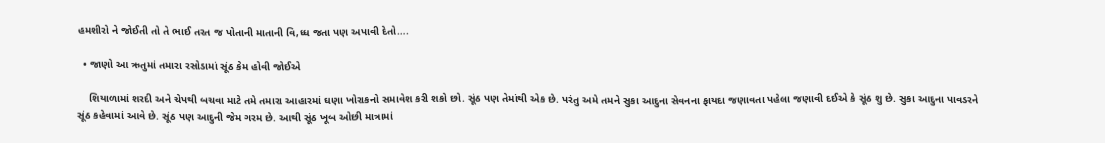હમશીરો ને જોઈતી તો તે ભાઈ તરત જ પોતાની માતાની વિ‚ધ્ધ જતા પણ અપાવી દેતો….

  • જાણો આ ઋતુમાં તમારા રસોડામાં સૂંઠ કેમ હોવી જોઈએ

    શિયાળામાં શરદી અને ચેપથી બચવા માટે તમે તમારા આહારમાં ઘણા ખોરાકનો સમાવેશ કરી શકો છો. સૂંઠ પણ તેમાંથી એક છે. પરંતુ અમે તમને સુકા આદુના સેવનના ફાયદા જણાવતા પહેલા જણાવી દઈએ કે સૂંઠ શુ છે. સુકા આદુના પાવડરને સૂંઠ કહેવામાં આવે છે. સૂંઠ પણ આદુની જેમ ગરમ છે. આથી સૂંઠ ખૂબ ઓછી માત્રામાં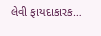લેવી ફાયદાકારક…